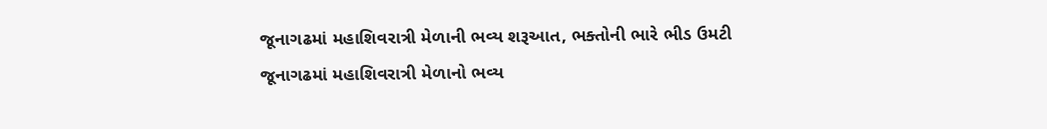જૂનાગઢમાં મહાશિવરાત્રી મેળાની ભવ્ય શરૂઆત, ભક્તોની ભારે ભીડ ઉમટી
જૂનાગઢમાં મહાશિવરાત્રી મેળાનો ભવ્ય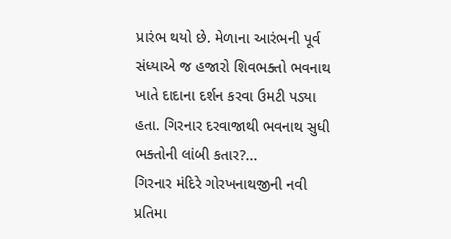પ્રારંભ થયો છે. મેળાના આરંભની પૂર્વ સંધ્યાએ જ હજારો શિવભક્તો ભવનાથ ખાતે દાદાના દર્શન કરવા ઉમટી પડ્યા હતા. ગિરનાર દરવાજાથી ભવનાથ સુધી ભક્તોની લાંબી કતાર?...
ગિરનાર મંદિરે ગોરખનાથજીની નવી પ્રતિમા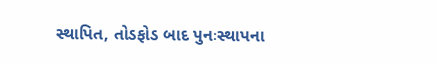સ્થાપિત, તોડફોડ બાદ પુનઃસ્થાપના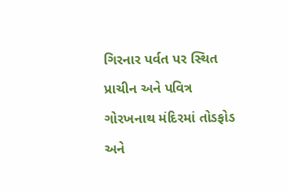ગિરનાર પર્વત પર સ્થિત પ્રાચીન અને પવિત્ર ગોરખનાથ મંદિરમાં તોડફોડ અને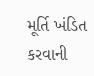મૂર્તિ ખંડિત કરવાની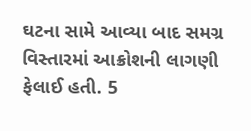ઘટના સામે આવ્યા બાદ સમગ્ર વિસ્તારમાં આક્રોશની લાગણી ફેલાઈ હતી. 5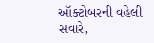ઑક્ટોબરની વહેલી સવારે,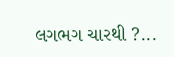લગભગ ચારથી ?...